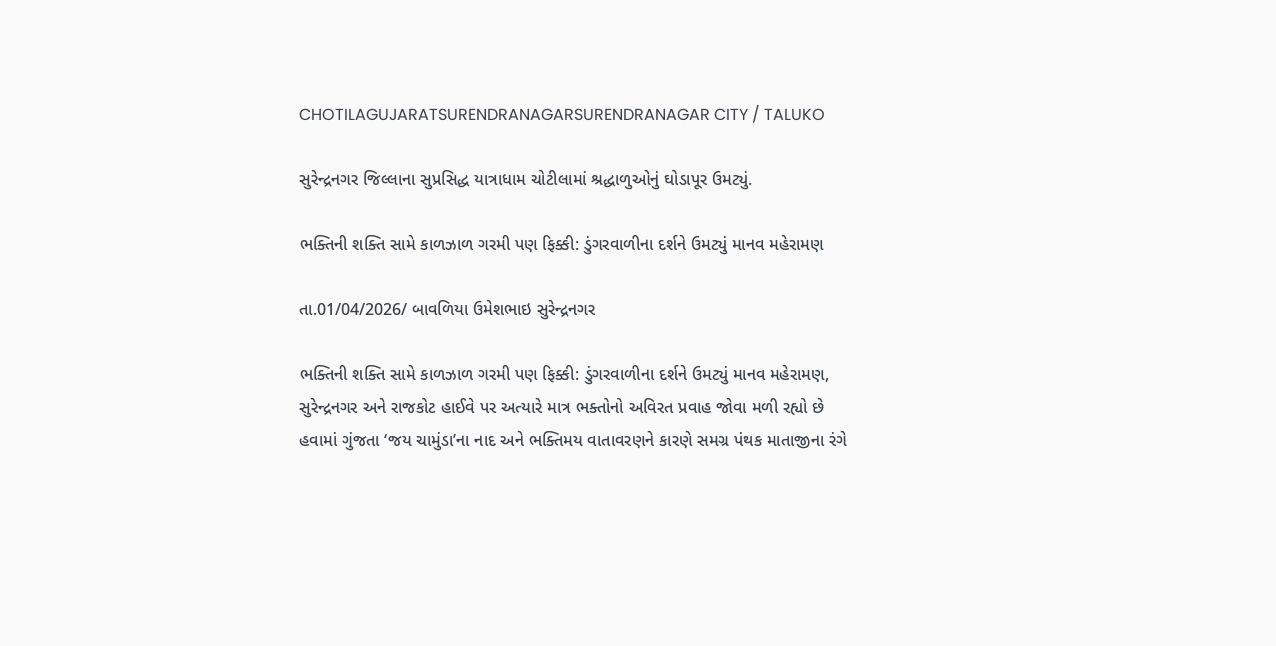CHOTILAGUJARATSURENDRANAGARSURENDRANAGAR CITY / TALUKO

સુરેન્દ્રનગર જિલ્લાના સુપ્રસિદ્ધ યાત્રાધામ ચોટીલામાં શ્રદ્ધાળુઓનું ઘોડાપૂર ઉમટ્યું.

ભક્તિની શક્તિ સામે કાળઝાળ ગરમી પણ ફિક્કી: ડુંગરવાળીના દર્શને ઉમટ્યું માનવ મહેરામણ

તા.01/04/2026/ બાવળિયા ઉમેશભાઇ સુરેન્દ્રનગર

ભક્તિની શક્તિ સામે કાળઝાળ ગરમી પણ ફિક્કી: ડુંગરવાળીના દર્શને ઉમટ્યું માનવ મહેરામણ, સુરેન્દ્રનગર અને રાજકોટ હાઈવે પર અત્યારે માત્ર ભક્તોનો અવિરત પ્રવાહ જોવા મળી રહ્યો છે હવામાં ગુંજતા ‘જય ચામુંડા’ના નાદ અને ભક્તિમય વાતાવરણને કારણે સમગ્ર પંથક માતાજીના રંગે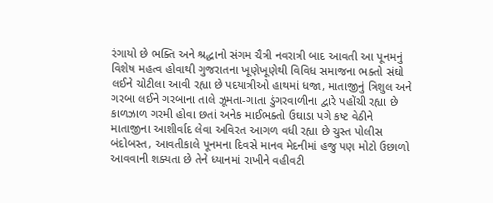રંગાયો છે ભક્તિ અને શ્રદ્ધાનો સંગમ ચૈત્રી નવરાત્રી બાદ આવતી આ પૂનમનું વિશેષ મહત્વ હોવાથી ગુજરાતના ખૂણેખૂણેથી વિવિધ સમાજના ભક્તો સંઘો લઈને ચોટીલા આવી રહ્યા છે પદયાત્રીઓ હાથમાં ધજા, માતાજીનું ત્રિશુલ અને ગરબા લઈને ગરબાના તાલે ઝૂમતા-ગાતા ડુંગરવાળીના દ્વારે પહોંચી રહ્યા છે કાળઝાળ ગરમી હોવા છતાં અનેક માઈભક્તો ઉઘાડા પગે કષ્ટ વેઠીને માતાજીના આશીર્વાદ લેવા અવિરત આગળ વધી રહ્યા છે ચુસ્ત પોલીસ બંદોબસ્ત, આવતીકાલે પૂનમના દિવસે માનવ મેદનીમાં હજુ પણ મોટો ઉછાળો આવવાની શક્યતા છે તેને ધ્યાનમાં રાખીને વહીવટી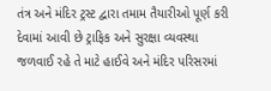તંત્ર અને મંદિર ટ્રસ્ટ દ્વારા તમામ તૈયારીઓ પૂર્ણ કરી દેવામાં આવી છે ટ્રાફિક અને સુરક્ષા વ્યવસ્થા જળવાઈ રહે તે માટે હાઈવે અને મંદિર પરિસરમાં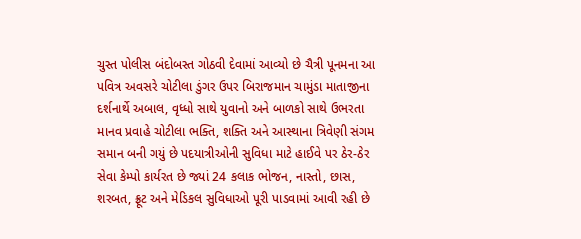ચુસ્ત પોલીસ બંદોબસ્ત ગોઠવી દેવામાં આવ્યો છે ચૈત્રી પૂનમના આ પવિત્ર અવસરે ચોટીલા ડુંગર ઉપર બિરાજમાન ચામુંડા માતાજીના દર્શનાર્થે અબાલ, વૃધ્ધો સાથે યુવાનો અને બાળકો સાથે ઉભરતા માનવ પ્રવાહે ચોટીલા ભક્તિ, શક્તિ અને આસ્થાના ત્રિવેણી સંગમ સમાન બની ગયું છે પદયાત્રીઓની સુવિધા માટે હાઈવે પર ઠેર-ઠેર સેવા કેમ્પો કાર્યરત છે જ્યાં 24 કલાક ભોજન, નાસ્તો, છાસ, શરબત, ફ્રૂટ અને મેડિકલ સુવિધાઓ પૂરી પાડવામાં આવી રહી છે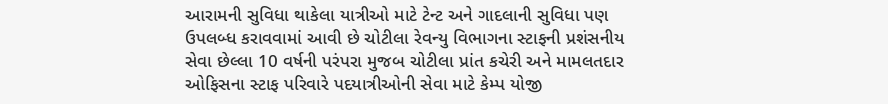આરામની સુવિધા થાકેલા યાત્રીઓ માટે ટેન્ટ અને ગાદલાની સુવિધા પણ ઉપલબ્ધ કરાવવામાં આવી છે ચોટીલા રેવન્યુ વિભાગના સ્ટાફની પ્રશંસનીય સેવા છેલ્લા 10 વર્ષની પરંપરા મુજબ ચોટીલા પ્રાંત કચેરી અને મામલતદાર ઓફિસના સ્ટાફ પરિવારે પદયાત્રીઓની સેવા માટે કેમ્પ યોજી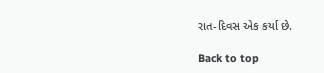રાત-દિવસ એક કર્યા છે.

Back to top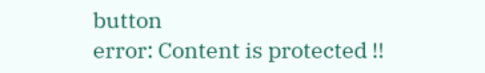button
error: Content is protected !!